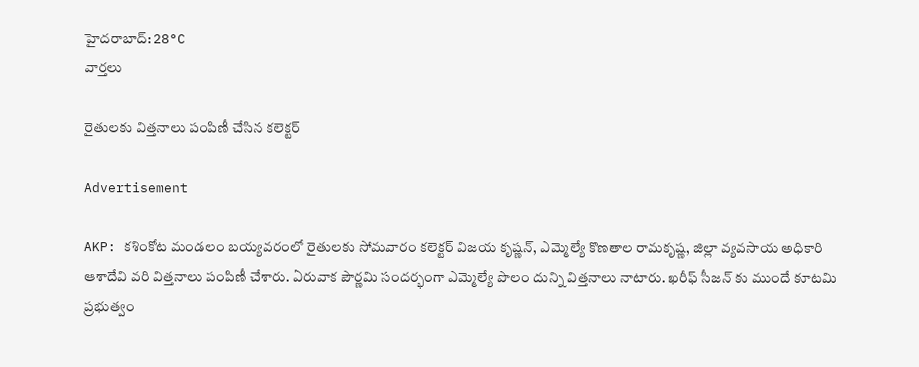హైదరాబాద్: 28°C
వార్తలు

రైతులకు విత్తనాలు పంపిణీ చేసిన కలెక్టర్

Advertisement

AKP: కశింకోట మండలం బయ్యవరంలో రైతులకు సోమవారం కలెక్టర్ విజయ కృష్ణన్, ఎమ్మెల్యే కొణతాల రామకృష్ణ, జిల్లా వ్యవసాయ అధికారి ఆశాదేవి వరి విత్తనాలు పంపిణీ చేశారు. ఏరువాక పౌర్ణమి సందర్భంగా ఎమ్మెల్యే పొలం దున్ని విత్తనాలు నాటారు. ఖరీఫ్ సీజన్ కు ముందే కూటమి ప్రభుత్వం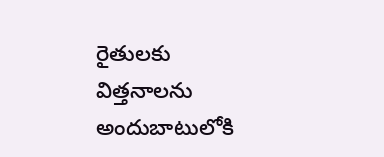రైతులకు విత్తనాలను అందుబాటులోకి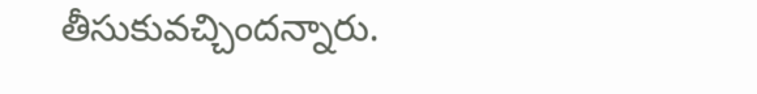తీసుకువచ్చిందన్నారు.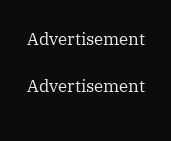Advertisement

Advertisement